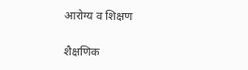आरोग्य व शिक्षण

शैक्षणिक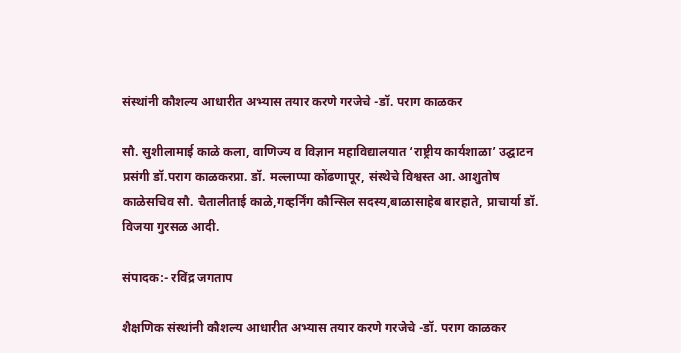संस्थांनी कौशल्य आधारीत अभ्यास तयार करणे गरजेचे -डॉ. पराग काळकर

सौ. सुशीलामाई काळे कला, वाणिज्य व विज्ञान महाविद्यालयात ‘राष्ट्रीय कार्यशाळा’ उद्घाटन प्रसंगी डॉ.पराग काळकरप्रा. डॉ. मल्लाप्पा कोंढणापूर, संस्थेचे विश्वस्त आ. आशुतोष काळेसचिव सौ. चैतालीताई काळे,गव्हर्निंग कौन्सिल सदस्य,बाळासाहेब बारहाते, प्राचार्या डॉ. विजया गुरसळ आदी.

संपादक:- रविंद्र जगताप

शैक्षणिक संस्थांनी कौशल्य आधारीत अभ्यास तयार करणे गरजेचे -डॉ. पराग काळकर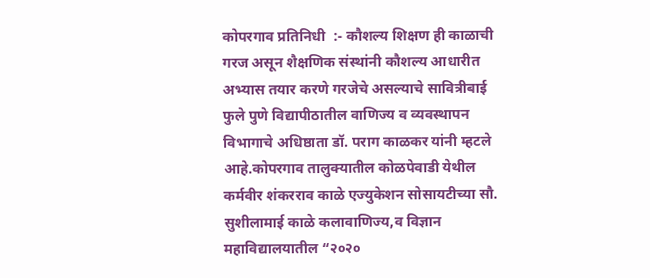कोपरगाव प्रतिनिधी  :- कौशल्य शिक्षण ही काळाची गरज असून शैक्षणिक संस्थांनी कौशल्य आधारीत अभ्यास तयार करणे गरजेचे असल्याचे सावित्रीबाई फुले पुणे विद्यापीठातील वाणिज्य व व्यवस्थापन विभागाचे अधिष्ठाता डॉ. पराग काळकर यांनी म्हटले आहे.कोपरगाव तालुक्यातील कोळपेवाडी येथील कर्मवीर शंकरराव काळे एज्युकेशन सोसायटीच्या सौ. सुशीलामाई काळे कलावाणिज्य,व विज्ञान महाविद्यालयातील “२०२०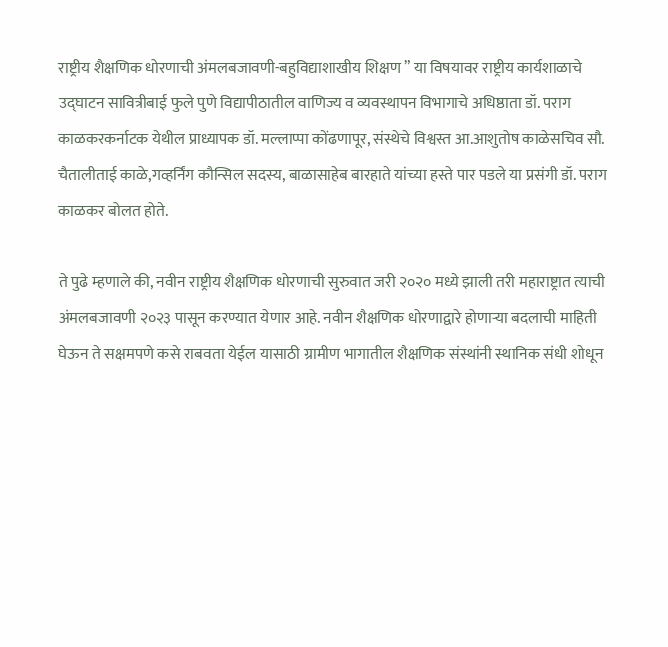राष्ट्रीय शैक्षणिक धोरणाची अंमलबजावणी-बहुविद्याशाखीय शिक्षण ” या विषयावर राष्ट्रीय कार्यशाळाचे उद्घाटन सावित्रीबाई फुले पुणे विद्यापीठातील वाणिज्य व व्यवस्थापन विभागाचे अधिष्ठाता डॉ. पराग काळकरकर्नाटक येथील प्राध्यापक डॉ. मल्लाप्पा कोंढणापूर, संस्थेचे विश्वस्त आ.आशुतोष काळेसचिव सौ. चैतालीताई काळे,गव्हर्निंग कौन्सिल सदस्य, बाळासाहेब बारहाते यांच्या हस्ते पार पडले या प्रसंगी डॉ. पराग काळकर बोलत होते.

ते पुढे म्हणाले की, नवीन राष्ट्रीय शैक्षणिक धोरणाची सुरुवात जरी २०२० मध्ये झाली तरी महाराष्ट्रात त्याची अंमलबजावणी २०२३ पासून करण्यात येणार आहे. नवीन शैक्षणिक धोरणाद्वारे होणाऱ्या बदलाची माहिती घेऊन ते सक्षमपणे कसे राबवता येईल यासाठी ग्रामीण भागातील शैक्षणिक संस्थांनी स्थानिक संधी शोधून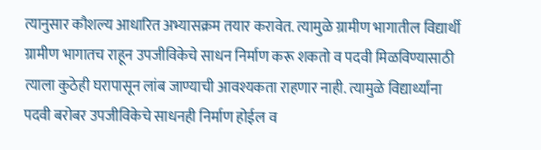त्यानुसार कौशल्य आधारित अभ्यासक्रम तयार करावेत. त्यामुळे ग्रामीण भागातील विद्यार्थी ग्रामीण भागातच राहून उपजीविकेचे साधन निर्माण करू शकतो व पदवी मिळविण्यासाठी त्याला कुठेही घरापासून लांब जाण्याची आवश्यकता राहणार नाही. त्यामुळे विद्यार्थ्यांना पदवी बरोबर उपजीविकेचे साधनही निर्माण होईल व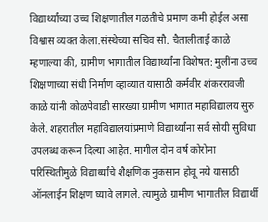विद्यार्थ्यांच्या उच्च शिक्षणातील गळतीचे प्रमाण कमी होईल असा विश्वास व्यक्त केला.संस्थेच्या सचिव सौ. चैतालीताई काळे म्हणाल्या की, ग्रामीण भागातील विद्यार्थ्यांना विशेषत: मुलींना उच्च शिक्षणाच्या संधी निर्माण व्हाव्यात यासाठी कर्मवीर शंकररावजी काळे यांनी कोळपेवाडी सारख्या ग्रामीण भागात महाविद्यालय सुरु केले. शहरातील महाविद्यालयांप्रमाणे विद्यार्थ्यांना सर्व सोयी सुविधा उपलब्ध करून दिल्या आहेत. मागील दोन वर्ष कोरोना परिस्थितीमुळे विद्यार्थ्यांचे शैक्षणिक नुकसान होवू नये यासाठी ऑनलाईन शिक्षण घ्यावे लागले. त्यामुळे ग्रामीण भागातील विद्यार्थी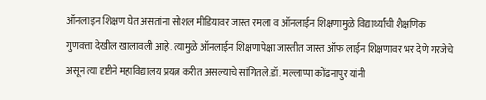ऑनलाइन शिक्षण घेत असतांना सोशल मीडियावर जास्त रमला व ऑनलाईन शिक्षणामुळे विद्यार्थ्यांची शैक्षणिक गुणवत्ता देखील खालावली आहे. त्यामुळे ऑनलाईन शिक्षणापेक्षा जास्तीत जास्त ऑफ लाईन शिक्षणावर भर देणे गरजेचे असून त्या दृष्टीने महाविद्यालय प्रयत्न करीत असल्याचे सांगितले.डॉ. मल्लाप्पा कोंढनापुर यांनी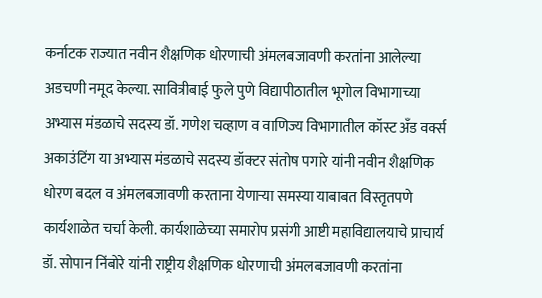कर्नाटक राज्यात नवीन शैक्षणिक धोरणाची अंमलबजावणी करतांना आलेल्या अडचणी नमूद केल्या. सावित्रीबाई फुले पुणे विद्यापीठातील भूगोल विभागाच्या अभ्यास मंडळाचे सदस्य डॉ. गणेश चव्हाण व वाणिज्य विभागातील कॉस्ट अँड वर्क्स अकाउंटिंग या अभ्यास मंडळाचे सदस्य डॉक्टर संतोष पगारे यांनी नवीन शैक्षणिक धोरण बदल व अंमलबजावणी करताना येणाऱ्या समस्या याबाबत विस्तृतपणे कार्यशाळेत चर्चा केली. कार्यशाळेच्या समारोप प्रसंगी आष्टी महाविद्यालयाचे प्राचार्य डॉ. सोपान निंबोरे यांनी राष्ट्रीय शैक्षणिक धोरणाची अंमलबजावणी करतांना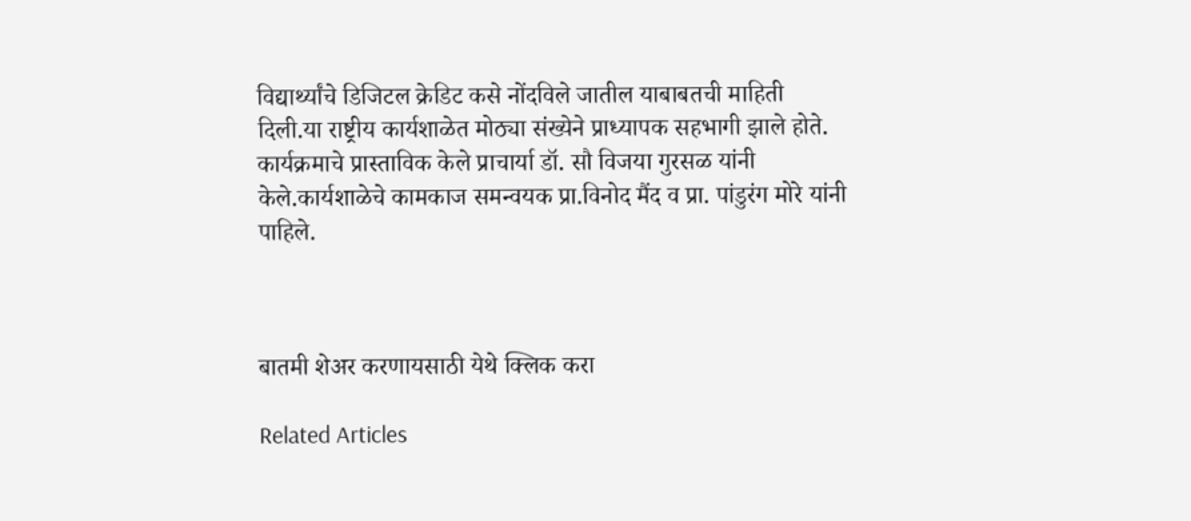विद्यार्थ्यांचे डिजिटल क्रेडिट कसे नोंदविले जातील याबाबतची माहिती दिली.या राष्ट्रीय कार्यशाळेत मोठ्या संख्येने प्राध्यापक सहभागी झाले होते. कार्यक्रमाचे प्रास्ताविक केले प्राचार्या डॉ. सौ विजया गुरसळ यांनी केले.कार्यशाळेचे कामकाज समन्वयक प्रा.विनोद मैंद व प्रा. पांडुरंग मोरे यांनी पाहिले.



बातमी शेअर करणायसाठी येथे क्लिक करा

Related Articles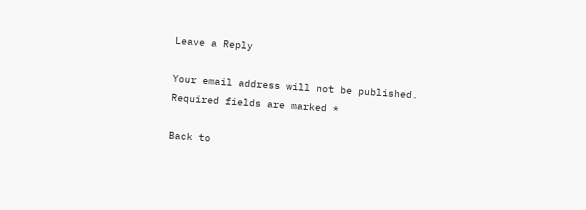Leave a Reply

Your email address will not be published. Required fields are marked *

Back to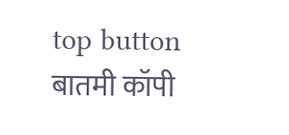top button
बातमी कॉपी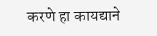करणे हा कायद्याने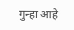गुन्हा आहे